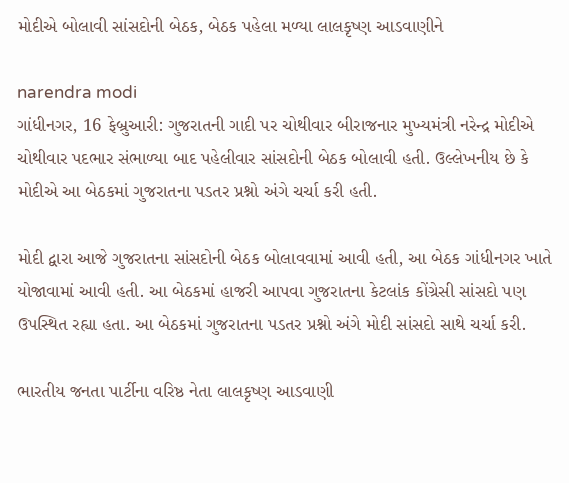મોદીએ બોલાવી સાંસદોની બેઠક, બેઠક પહેલા મળ્યા લાલકૃષ્ણ આડવાણીને

narendra modi
ગાંધીનગર, 16 ફેબ્રુઆરી: ગુજરાતની ગાદી પર ચોથીવાર બીરાજનાર મુખ્યમંત્રી નરેન્દ્ર મોદીએ ચોથીવાર પદભાર સંભાળ્યા બાદ પહેલીવાર સાંસદોની બેઠક બોલાવી હતી. ઉલ્લેખનીય છે કે મોદીએ આ બેઠકમાં ગુજરાતના પડતર પ્રશ્નો અંગે ચર્ચા કરી હતી.

મોદી દ્વારા આજે ગુજરાતના સાંસદોની બેઠક બોલાવવામાં આવી હતી, આ બેઠક ગાંધીનગર ખાતે યોજાવામાં આવી હતી. આ બેઠકમાં હાજરી આપવા ગુજરાતના કેટલાંક કોંગ્રેસી સાંસદો પણ ઉપસ્થિત રહ્યા હતા. આ બેઠકમાં ગુજરાતના પડતર પ્રશ્નો અંગે મોદી સાંસદો સાથે ચર્ચા કરી.

ભારતીય જનતા પાર્ટીના વરિષ્ઠ નેતા લાલકૃષ્ણ આડવાણી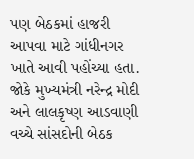પણ બેઠકમાં હાજરી આપવા માટે ગાંધીનગર ખાતે આવી પહોંચ્યા હતા. જોકે મુખ્યમંત્રી નરેન્દ્ર મોદી અને લાલકૃષ્ણ આડવાણી વચ્ચે સાંસદોની બેઠક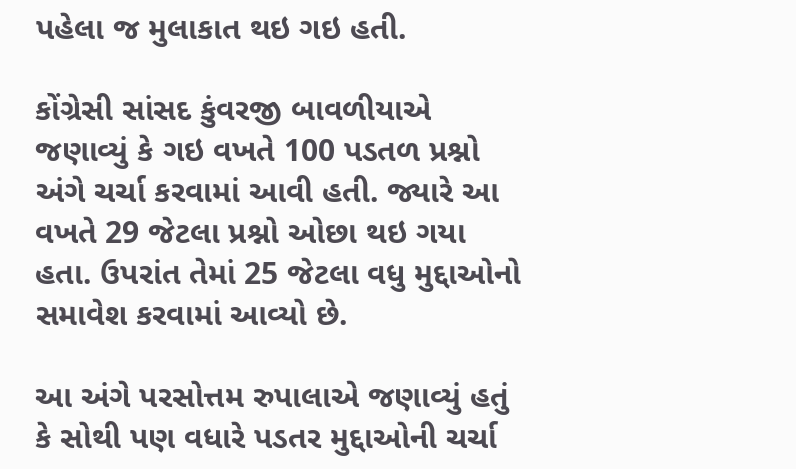પહેલા જ મુલાકાત થઇ ગઇ હતી.

કોંગ્રેસી સાંસદ કુંવરજી બાવળીયાએ જણાવ્યું કે ગઇ વખતે 100 પડતળ પ્રશ્નો અંગે ચર્ચા કરવામાં આવી હતી. જ્યારે આ વખતે 29 જેટલા પ્રશ્નો ઓછા થઇ ગયા હતા. ઉપરાંત તેમાં 25 જેટલા વધુ મુદ્દાઓનો સમાવેશ કરવામાં આવ્યો છે.

આ અંગે પરસોત્તમ રુપાલાએ જણાવ્યું હતું કે સોથી પણ વધારે પડતર મુદ્દાઓની ચર્ચા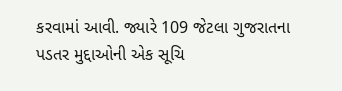કરવામાં આવી. જ્યારે 109 જેટલા ગુજરાતના પડતર મુદ્દાઓની એક સૂચિ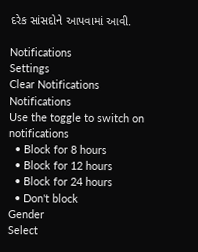દરેક સાંસદોને આપવામાં આવી.

Notifications
Settings
Clear Notifications
Notifications
Use the toggle to switch on notifications
  • Block for 8 hours
  • Block for 12 hours
  • Block for 24 hours
  • Don't block
Gender
Select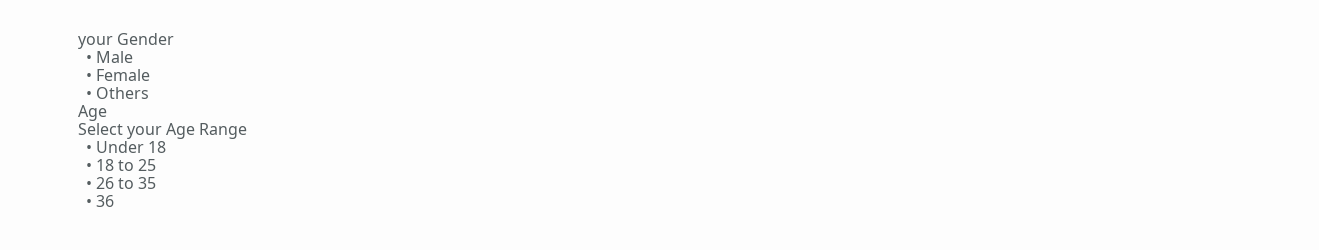your Gender
  • Male
  • Female
  • Others
Age
Select your Age Range
  • Under 18
  • 18 to 25
  • 26 to 35
  • 36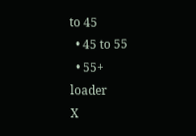to 45
  • 45 to 55
  • 55+
loader
X